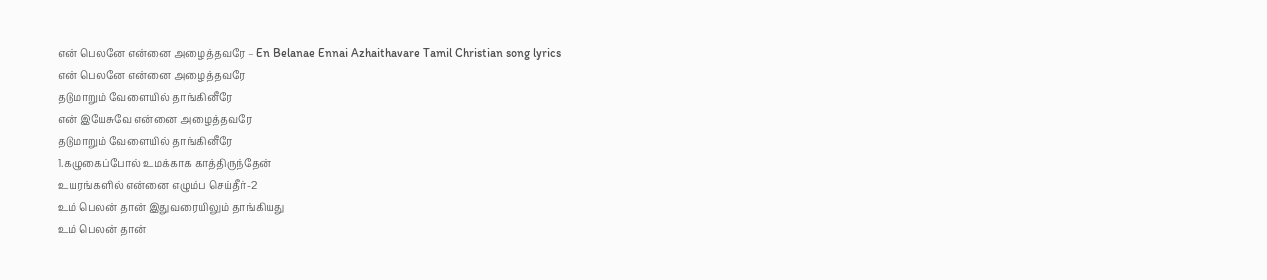என் பெலனே என்னை அழைத்தவரே – En Belanae Ennai Azhaithavare Tamil Christian song lyrics
என் பெலனே என்னை அழைத்தவரே
தடுமாறும் வேளையில் தாங்கினீரே
என் இயேசுவே என்னை அழைத்தவரே
தடுமாறும் வேளையில் தாங்கினீரே
1.கழுகைப்போல் உமக்காக காத்திருந்தேன்
உயரங்களில் என்னை எழும்ப செய்தீர்-2
உம் பெலன் தான் இதுவரையிலும் தாங்கியது
உம் பெலன் தான்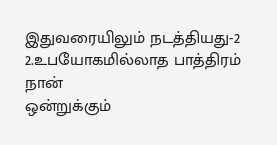இதுவரையிலும் நடத்தியது-2
2.உபயோகமில்லாத பாத்திரம் நான்
ஒன்றுக்கும்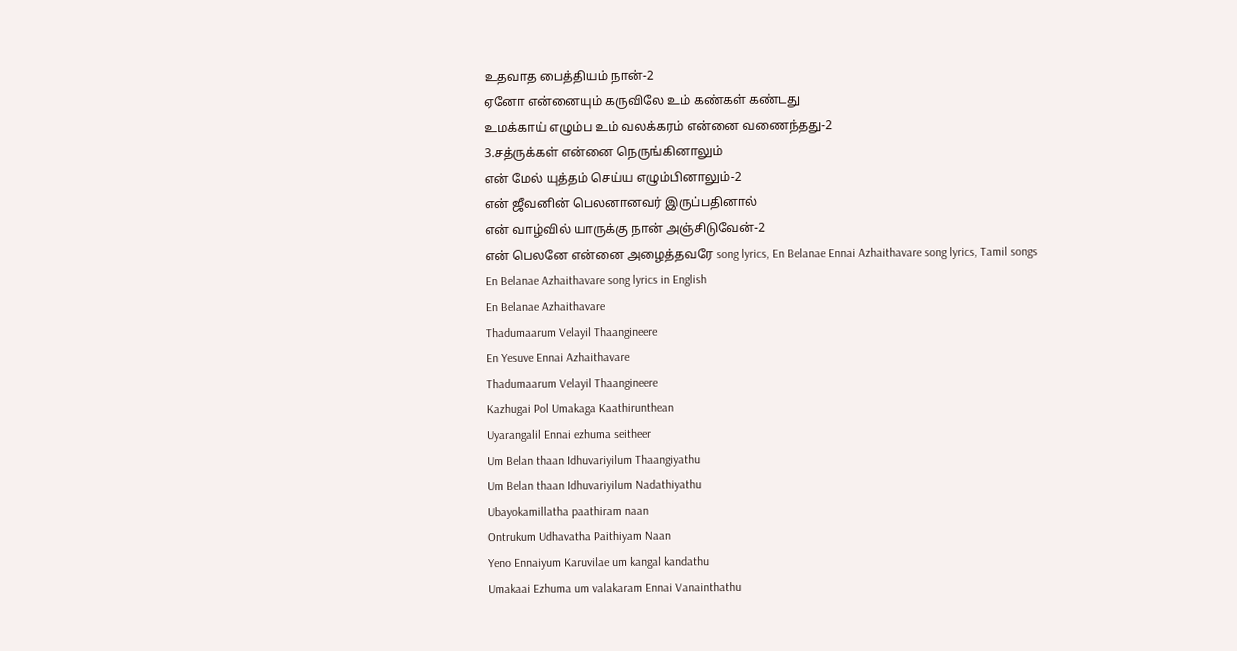உதவாத பைத்தியம் நான்-2
ஏனோ என்னையும் கருவிலே உம் கண்கள் கண்டது
உமக்காய் எழும்ப உம் வலக்கரம் என்னை வணைந்தது-2
3.சத்ருக்கள் என்னை நெருங்கினாலும்
என் மேல் யுத்தம் செய்ய எழும்பினாலும்-2
என் ஜீவனின் பெலனானவர் இருப்பதினால்
என் வாழ்வில் யாருக்கு நான் அஞ்சிடுவேன்-2
என் பெலனே என்னை அழைத்தவரே song lyrics, En Belanae Ennai Azhaithavare song lyrics, Tamil songs
En Belanae Azhaithavare song lyrics in English
En Belanae Azhaithavare
Thadumaarum Velayil Thaangineere
En Yesuve Ennai Azhaithavare
Thadumaarum Velayil Thaangineere
Kazhugai Pol Umakaga Kaathirunthean
Uyarangalil Ennai ezhuma seitheer
Um Belan thaan Idhuvariyilum Thaangiyathu
Um Belan thaan Idhuvariyilum Nadathiyathu
Ubayokamillatha paathiram naan
Ontrukum Udhavatha Paithiyam Naan
Yeno Ennaiyum Karuvilae um kangal kandathu
Umakaai Ezhuma um valakaram Ennai Vanainthathu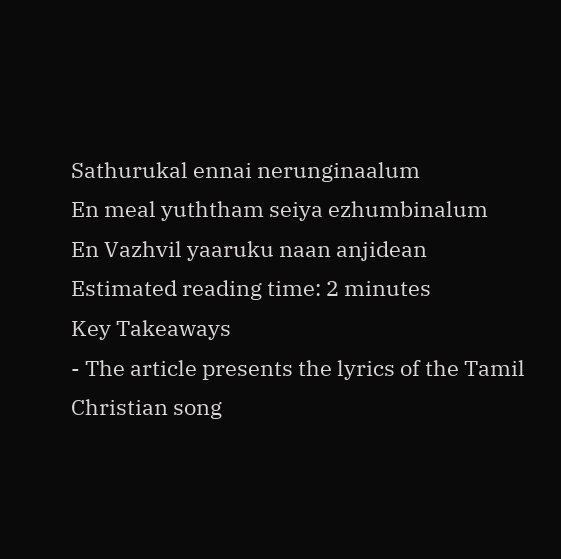Sathurukal ennai nerunginaalum
En meal yuththam seiya ezhumbinalum
En Vazhvil yaaruku naan anjidean
Estimated reading time: 2 minutes
Key Takeaways
- The article presents the lyrics of the Tamil Christian song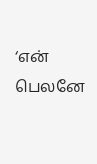‘என் பெலனே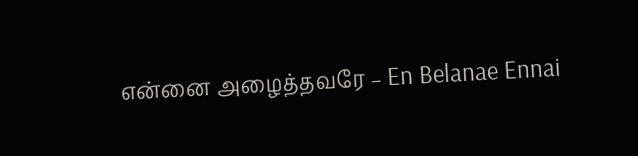என்னை அழைத்தவரே – En Belanae Ennai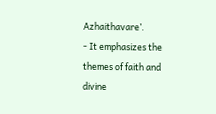Azhaithavare’.
- It emphasizes the themes of faith and divine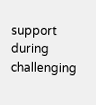support during challenging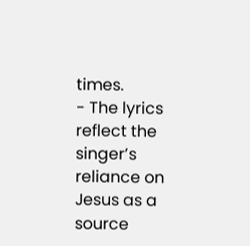times.
- The lyrics reflect the singer’s reliance on Jesus as a source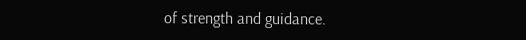of strength and guidance.